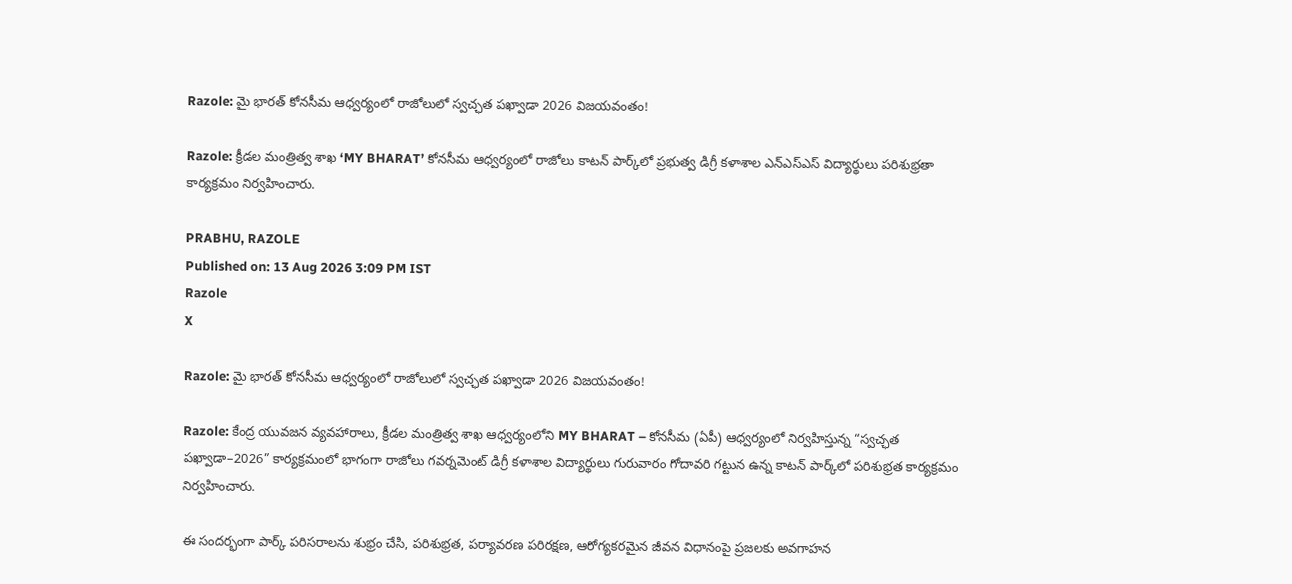Razole: మై భారత్ కోనసీమ ఆధ్వర్యంలో రాజోలులో స్వచ్ఛత పఖ్వాడా 2026 విజయవంతం!

Razole: క్రీడల మంత్రిత్వ శాఖ ‘MY BHARAT’ కోనసీమ ఆధ్వర్యంలో రాజోలు కాటన్ పార్క్‌లో ప్రభుత్వ డిగ్రీ కళాశాల ఎన్ఎస్ఎస్ విద్యార్థులు పరిశుభ్రతా కార్యక్రమం నిర్వహించారు.

PRABHU, RAZOLE
Published on: 13 Aug 2026 3:09 PM IST
Razole
X

Razole: మై భారత్ కోనసీమ ఆధ్వర్యంలో రాజోలులో స్వచ్ఛత పఖ్వాడా 2026 విజయవంతం!

Razole: కేంద్ర యువజన వ్యవహారాలు, క్రీడల మంత్రిత్వ శాఖ ఆధ్వర్యంలోని MY BHARAT – కోనసీమ (ఏపీ) ఆధ్వర్యంలో నిర్వహిస్తున్న “స్వచ్ఛత పఖ్వాడా–2026” కార్యక్రమంలో భాగంగా రాజోలు గవర్నమెంట్ డిగ్రీ కళాశాల విద్యార్థులు గురువారం గోదావరి గట్టున ఉన్న కాటన్ పార్క్‌లో పరిశుభ్రత కార్యక్రమం నిర్వహించారు.

ఈ సందర్భంగా పార్క్ పరిసరాలను శుభ్రం చేసి, పరిశుభ్రత, పర్యావరణ పరిరక్షణ, ఆరోగ్యకరమైన జీవన విధానంపై ప్రజలకు అవగాహన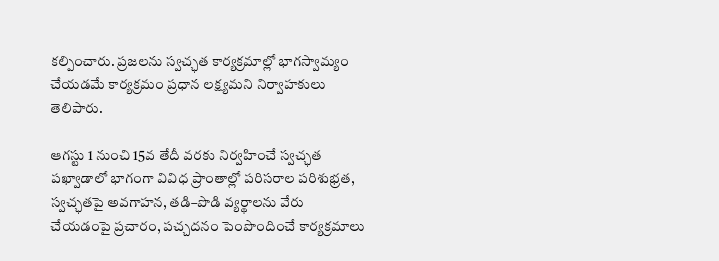కల్పించారు. ప్రజలను స్వచ్ఛత కార్యక్రమాల్లో భాగస్వామ్యం చేయడమే కార్యక్రమం ప్రధాన లక్ష్యమని నిర్వాహకులు తెలిపారు.

ఆగస్టు 1 నుంచి 15వ తేదీ వరకు నిర్వహించే స్వచ్ఛత పఖ్వాడాలో భాగంగా వివిధ ప్రాంతాల్లో పరిసరాల పరిశుభ్రత, స్వచ్ఛతపై అవగాహన, తడి–పొడి వ్యర్థాలను వేరు చేయడంపై ప్రచారం, పచ్చదనం పెంపొందించే కార్యక్రమాలు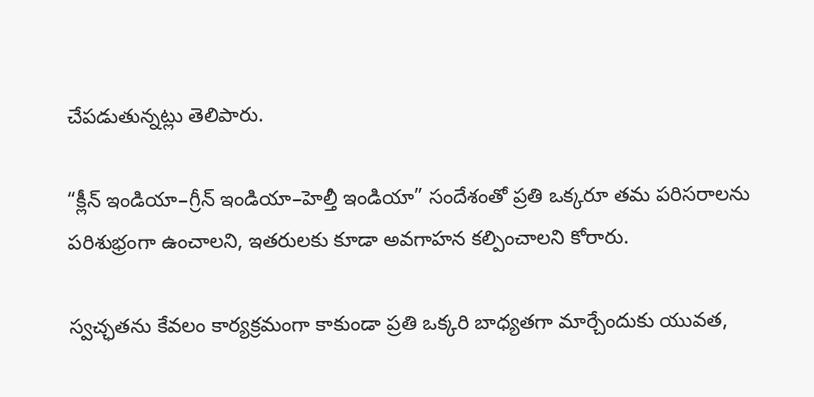చేపడుతున్నట్లు తెలిపారు.

“క్లీన్ ఇండియా–గ్రీన్ ఇండియా–హెల్తీ ఇండియా” సందేశంతో ప్రతి ఒక్కరూ తమ పరిసరాలను పరిశుభ్రంగా ఉంచాలని, ఇతరులకు కూడా అవగాహన కల్పించాలని కోరారు.

స్వచ్ఛతను కేవలం కార్యక్రమంగా కాకుండా ప్రతి ఒక్కరి బాధ్యతగా మార్చేందుకు యువత,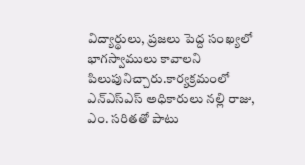విద్యార్థులు, ప్రజలు పెద్ద సంఖ్యలో భాగస్వాములు కావాలని పిలుపునిచ్చారు.కార్యక్రమంలో ఎన్ఎస్ఎస్ అధికారులు నల్లి రాజు, ఎం. సరితతో పాటు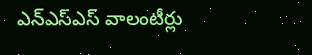ఎన్ఎస్ఎస్ వాలంటీర్లు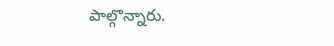పాల్గొన్నారు.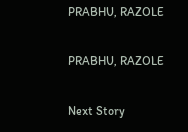PRABHU, RAZOLE

PRABHU, RAZOLE

Next Story